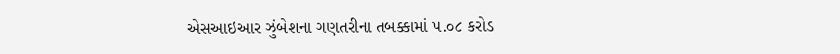એસઆઇઆર ઝુંબેશના ગણતરીના તબક્કામાં ૫.૦૮ કરોડ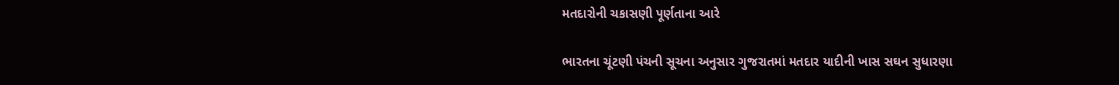મતદારોની ચકાસણી પૂર્ણતાના આરે

ભારતના ચૂંટણી પંચની સૂચના અનુસાર ગુજરાતમાં મતદાર યાદીની ખાસ સઘન સુધારણા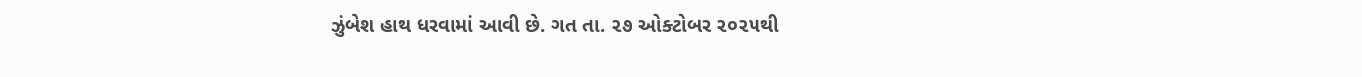ઝુંબેશ હાથ ધરવામાં આવી છે. ગત તા. ૨૭ ઓક્ટોબર ૨૦૨૫થી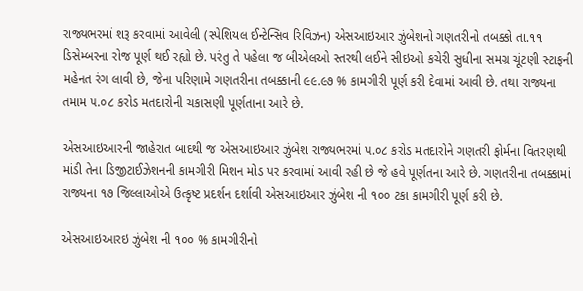રાજ્યભરમાં શરૂ કરવામાં આવેલી (સ્પેશિયલ ઈન્ટેન્સિવ રિવિઝન) એસઆઇઆર ઝુંબેશનો ગણતરીનો તબક્કો તા.૧૧ ડિસેમ્બરના રોજ પૂર્ણ થઈ રહ્યો છે. પરંતુ તે પહેલા જ બીએલઓ સ્તરથી લઈને સીઇઓ કચેરી સુધીના સમગ્ર ચૂંટણી સ્ટાફની મહેનત રંગ લાવી છે, જેના પરિણામે ગણતરીના તબક્કાની ૯૯.૯૭ % કામગીરી પૂર્ણ કરી દેવામાં આવી છે. તથા રાજ્યના તમામ ૫.૦૮ કરોડ મતદારોની ચકાસણી પૂર્ણતાના આરે છે.

એસઆઇઆરની જાહેરાત બાદથી જ એસઆઇઆર ઝુંબેશ રાજ્યભરમાં ૫.૦૮ કરોડ મતદારોને ગણતરી ફોર્મના વિતરણથી માંડી તેના ડિજીટાઈઝેશનની કામગીરી મિશન મોડ પર કરવામાં આવી રહી છે જે હવે પૂર્ણતના આરે છે. ગણતરીના તબક્કામાં રાજ્યના ૧૭ જિલ્લાઓએ ઉત્કૃષ્ટ પ્રદર્શન દર્શાવી એસઆઇઆર ઝુંબેશ ની ૧૦૦ ટકા કામગીરી પૂર્ણ કરી છે.

એસઆઇઆરઇ ઝુંબેશ ની ૧૦૦ % કામગીરીનો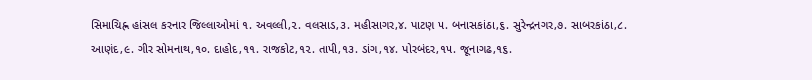સિમાચિહ્ન હાંસલ કરનાર જિલ્લાઓમાં ૧. અવલ્લી,૨. વલસાડ,૩. મહીસાગર,૪. પાટણ ૫. બનાસકાંઠા,૬. સુરેન્દ્રનગર,૭. સાબરકાંઠા,૮. આણંદ,૯. ગીર સોમનાથ,૧૦. દાહોદ,૧૧. રાજકોટ,૧૨. તાપી,૧૩. ડાંગ,૧૪. પોરબંદર,૧૫. જૂનાગઢ,૧૬.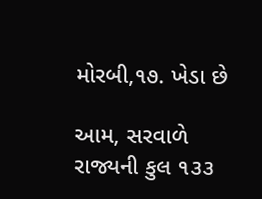મોરબી,૧૭. ખેડા છે

આમ, સરવાળે રાજ્યની કુલ ૧૩૩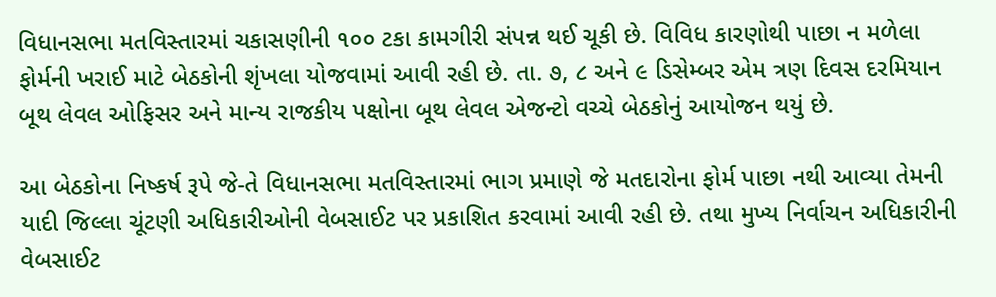વિધાનસભા મતવિસ્તારમાં ચકાસણીની ૧૦૦ ટકા કામગીરી સંપન્ન થઈ ચૂકી છે. વિવિધ કારણોથી પાછા ન મળેલા ફોર્મની ખરાઈ માટે બેઠકોની શૃંખલા યોજવામાં આવી રહી છે. તા. ૭, ૮ અને ૯ ડિસેમ્બર એમ ત્રણ દિવસ દરમિયાન બૂથ લેવલ ઓફિસર અને માન્ય રાજકીય પક્ષોના બૂથ લેવલ એજન્ટો વચ્ચે બેઠકોનું આયોજન થયું છે.

આ બેઠકોના નિષ્કર્ષ રૂપે જે-તે વિધાનસભા મતવિસ્તારમાં ભાગ પ્રમાણે જે મતદારોના ફોર્મ પાછા નથી આવ્યા તેમની યાદી જિલ્લા ચૂંટણી અધિકારીઓની વેબસાઈટ પર પ્રકાશિત કરવામાં આવી રહી છે. તથા મુખ્ય નિર્વાચન અધિકારીની વેબસાઈટ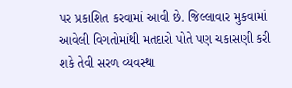પર પ્રકાશિત કરવામાં આવી છે. જિલ્લાવાર મુકવામાં આવેલી વિગતોમાંથી મતદારો પોતે પણ ચકાસણી કરી શકે તેવી સરળ વ્યવસ્થા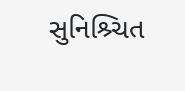સુનિશ્ર્ચિત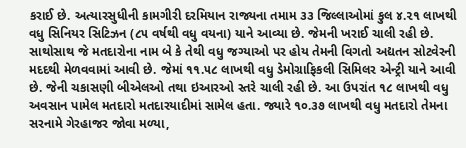કરાઈ છે. અત્યારસુધીની કામગીરી દરમિયાન રાજ્યના તમામ ૩૩ જિલ્લાઓમાં કુલ ૪.૨૧ લાખથી વધુ સિનિયર સિટિઝન (૮૫ વર્ષથી વધુ વયના) યાને આવ્યા છે. જેમની ખરાઈ ચાલી રહી છે. સાથોસાથ જે મતદારોના નામ બે કે તેથી વધુ જગ્યાઓ પર હોય તેમની વિગતો અદ્યતન સોટવેરની મદદથી મેળવવામાં આવી છે. જેમાં ૧૧.૫૮ લાખથી વધુ ડેમોગ્રાફિકલી સિમિલર એન્ટ્રી યાને આવી છે. જેની ચકાસણી બીએલઓ તથા ઇઆરઓ સ્તરે ચાલી રહી છે. આ ઉપરાંત ૧૮ લાખથી વધુ અવસાન પામેલ મતદારો મતદારયાદીમાં સામેલ હતા. જ્યારે ૧૦.૩૭ લાખથી વધુ મતદારો તેમના સરનામે ગેરહાજર જોવા મળ્યા,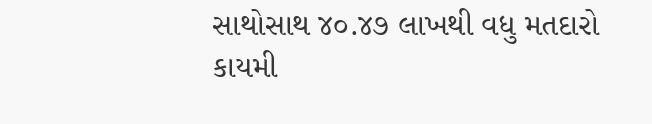સાથોસાથ ૪૦.૪૭ લાખથી વધુ મતદારો કાયમી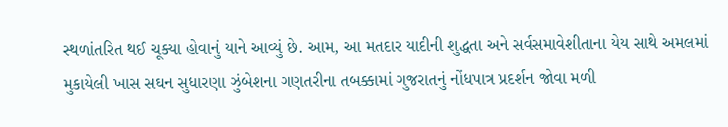સ્થળાંતરિત થઈ ચૂક્યા હોવાનું યાને આવ્યું છે. આમ, આ મતદાર યાદીની શુદ્ધતા અને સર્વસમાવેશીતાના યેય સાથે અમલમાં મુકાયેલી ખાસ સઘન સુધારણા ઝુંબેશના ગણતરીના તબક્કામાં ગુજરાતનું નોંધપાત્ર પ્રદર્શન જોવા મળી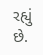રહ્યું છે.